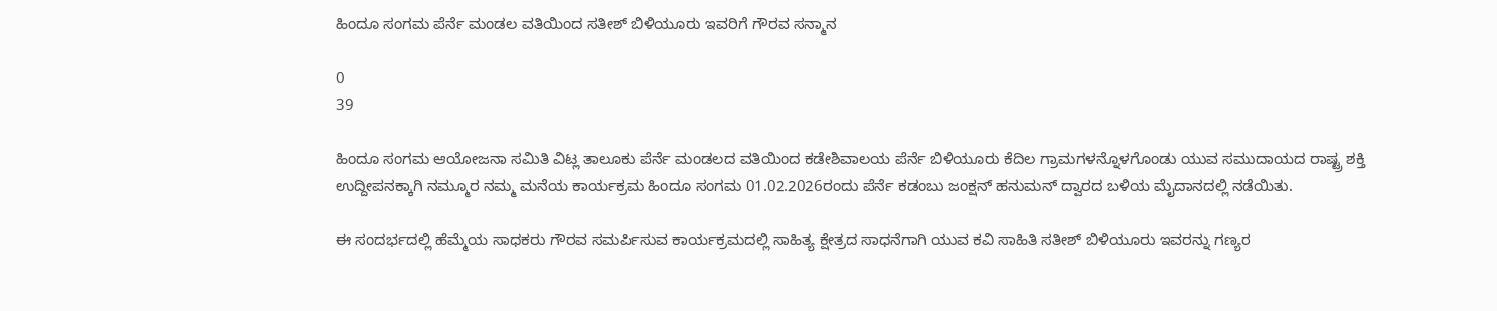ಹಿಂದೂ ಸಂಗಮ ಪೆರ್ನೆ ಮಂಡಲ ವತಿಯಿಂದ ಸತೀಶ್ ಬಿಳಿಯೂರು ಇವರಿಗೆ ಗೌರವ ಸನ್ಮಾನ

0
39

ಹಿಂದೂ ಸಂಗಮ ಆಯೋಜನಾ ಸಮಿತಿ ವಿಟ್ಲ ತಾಲೂಕು ಪೆರ್ನೆ ಮಂಡಲದ ವತಿಯಿಂದ ಕಡೇಶಿವಾಲಯ ಪೆರ್ನೆ ಬಿಳಿಯೂರು ಕೆದಿಲ ಗ್ರಾಮಗಳನ್ನೊಳಗೊಂಡು ಯುವ ಸಮುದಾಯದ ರಾಷ್ಟ್ರ ಶಕ್ತಿ ಉದ್ದೀಪನಕ್ಕಾಗಿ ನಮ್ಮೂರ ನಮ್ಮ ಮನೆಯ ಕಾರ್ಯಕ್ರಮ ಹಿಂದೂ ಸಂಗಮ 01.02.2026ರಂದು ಪೆರ್ನೆ ಕಡಂಬು ಜಂಕ್ಷನ್ ಹನುಮನ್ ದ್ವಾರದ ಬಳಿಯ ಮೈದಾನದಲ್ಲಿ ನಡೆಯಿತು.

ಈ ಸಂದರ್ಭದಲ್ಲಿ ಹೆಮ್ಮೆಯ ಸಾಧಕರು ಗೌರವ ಸಮರ್ಪಿಸುವ ಕಾರ್ಯಕ್ರಮದಲ್ಲಿ ಸಾಹಿತ್ಯ ಕ್ಷೇತ್ರದ ಸಾಧನೆಗಾಗಿ ಯುವ ಕವಿ ಸಾಹಿತಿ ಸತೀಶ್ ಬಿಳಿಯೂರು ಇವರನ್ನು ಗಣ್ಯರ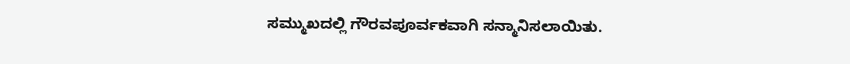ಸಮ್ಮುಖದಲ್ಲಿ ಗೌರವಪೂರ್ವಕವಾಗಿ ಸನ್ಮಾನಿಸಲಾಯಿತು.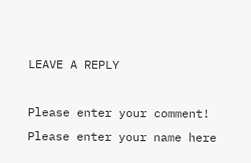LEAVE A REPLY

Please enter your comment!
Please enter your name here